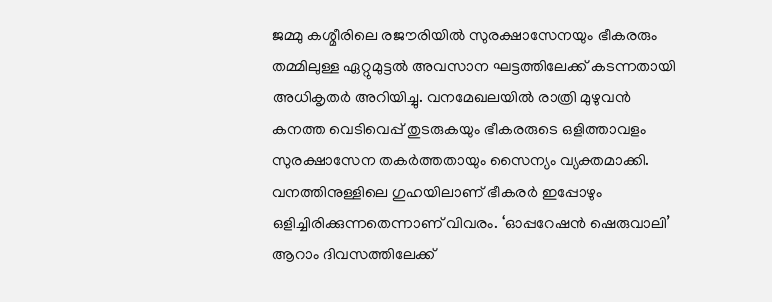ജമ്മു കശ്മീരിലെ രജൗരിയിൽ സുരക്ഷാസേനയും ഭീകരരും തമ്മിലുള്ള ഏറ്റുമുട്ടൽ അവസാന ഘട്ടത്തിലേക്ക് കടന്നതായി അധികൃതർ അറിയിച്ചു. വനമേഖലയിൽ രാത്രി മുഴുവൻ കനത്ത വെടിവെപ്പ് തുടരുകയും ഭീകരരുടെ ഒളിത്താവളം സുരക്ഷാസേന തകർത്തതായും സൈന്യം വ്യക്തമാക്കി. വനത്തിനുള്ളിലെ ഗുഹയിലാണ് ഭീകരർ ഇപ്പോഴും ഒളിച്ചിരിക്കുന്നതെന്നാണ് വിവരം. ‘ഓപ്പറേഷൻ ഷെരുവാലി’ ആറാം ദിവസത്തിലേക്ക്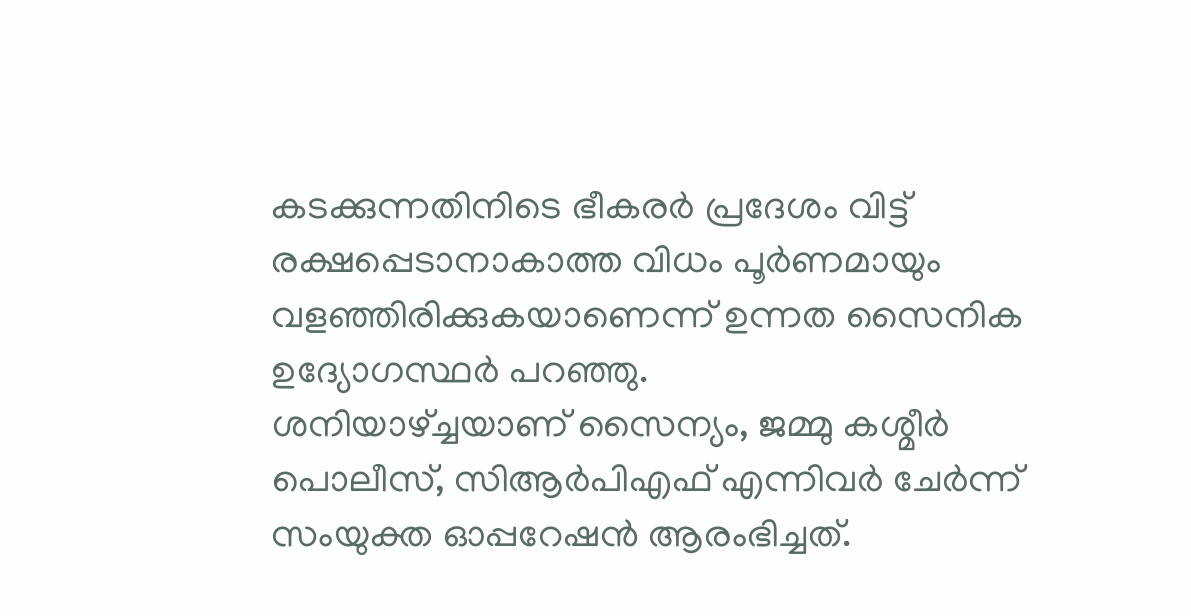കടക്കുന്നതിനിടെ ഭീകരർ പ്രദേശം വിട്ട് രക്ഷപ്പെടാനാകാത്ത വിധം പൂർണമായും വളഞ്ഞിരിക്കുകയാണെന്ന് ഉന്നത സൈനിക ഉദ്യോഗസ്ഥർ പറഞ്ഞു.
ശനിയാഴ്ച്ചയാണ് സൈന്യം, ജമ്മു കശ്മീർ പൊലീസ്, സിആർപിഎഫ് എന്നിവർ ചേർന്ന് സംയുക്ത ഓപ്പറേഷൻ ആരംഭിച്ചത്.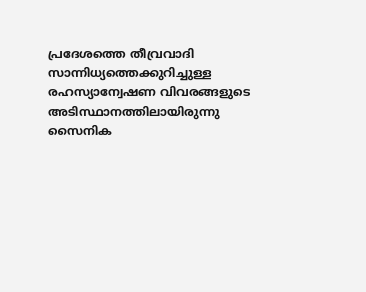പ്രദേശത്തെ തീവ്രവാദി സാന്നിധ്യത്തെക്കുറിച്ചുള്ള രഹസ്യാന്വേഷണ വിവരങ്ങളുടെ അടിസ്ഥാനത്തിലായിരുന്നു സൈനിക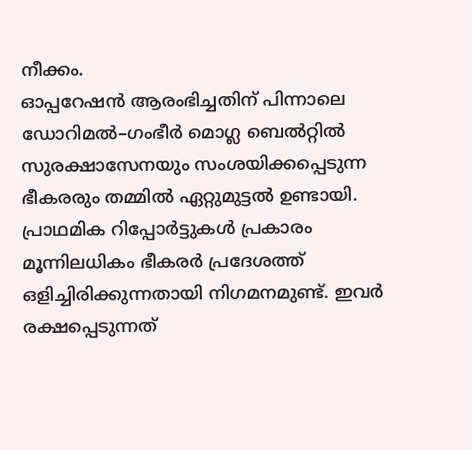നീക്കം.
ഓപ്പറേഷൻ ആരംഭിച്ചതിന് പിന്നാലെ ഡോറിമൽ–ഗംഭീർ മൊഗ്ല ബെൽറ്റിൽ സുരക്ഷാസേനയും സംശയിക്കപ്പെടുന്ന ഭീകരരും തമ്മിൽ ഏറ്റുമുട്ടൽ ഉണ്ടായി. പ്രാഥമിക റിപ്പോർട്ടുകൾ പ്രകാരം മൂന്നിലധികം ഭീകരർ പ്രദേശത്ത് ഒളിച്ചിരിക്കുന്നതായി നിഗമനമുണ്ട്. ഇവർ രക്ഷപ്പെടുന്നത്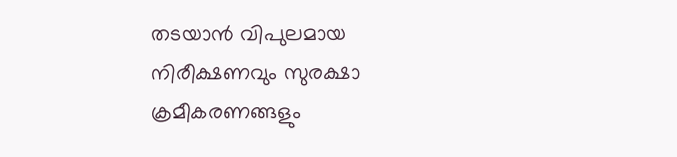തടയാൻ വിപുലമായ നിരീക്ഷണവും സുരക്ഷാ ക്രമീകരണങ്ങളും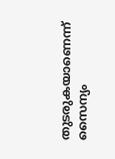തുടരുകയാണെന്ന് സൈന്യം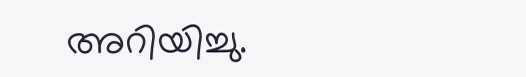അറിയിച്ചു.